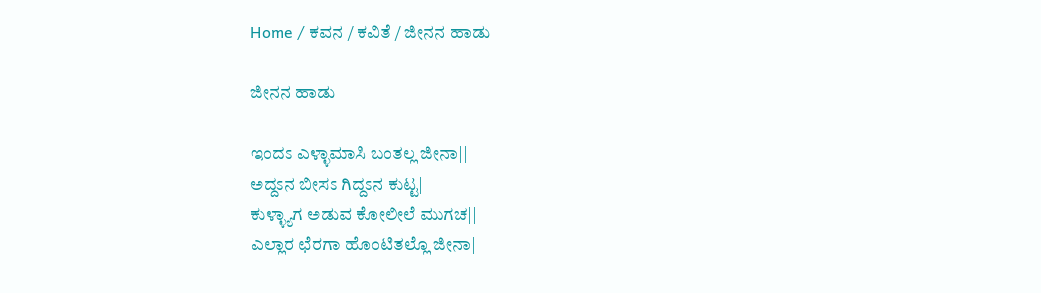Home / ಕವನ / ಕವಿತೆ / ಜೀನನ ಹಾಡು

ಜೀನನ ಹಾಡು

ಇಂದಽ ಎಳ್ಳಾಮಾಸಿ ಬಂತಲ್ಲ ಜೀನಾ||
ಅದ್ದಽನ ಬೀಸಽ ಗಿದ್ದಽನ ಕುಟ್ಟ|
ಕುಳ್ಳ್ಯಾಗ ಅಡುವ ಕೋಲೀಲೆ ಮುಗಚ||
ಎಲ್ಲಾರ ಛೆರಗಾ ಹೊಂಟಿತಲ್ಲೊ ಜೀನಾ|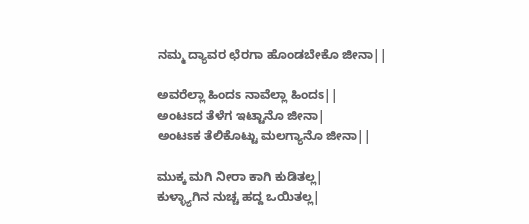ನಮ್ಮ ದ್ಯಾವರ ಛೆರಗಾ ಹೊಂಡಬೇಕೊ ಜೀನಾ||

ಅವರೆಲ್ಲಾ ಹಿಂದಽ ನಾವೆಲ್ಲಾ ಹಿಂದಽ||
ಅಂಟಽದ ತೆಳೆಗ ಇಟ್ಟಾನೊ ಜೀನಾ|
ಅಂಟಽಕ ತೆಲಿಕೊಟ್ಟು ಮಲಗ್ಯಾನೊ ಜೀನಾ||

ಮುಕ್ಕ ಮಗಿ ನೀರಾ ಕಾಗಿ ಕುಡಿತಲ್ಲ|
ಕುಳ್ಳ್ಯಾಗಿನ ನುಚ್ಚ ಹದ್ದ ಒಯಿತಲ್ಲ|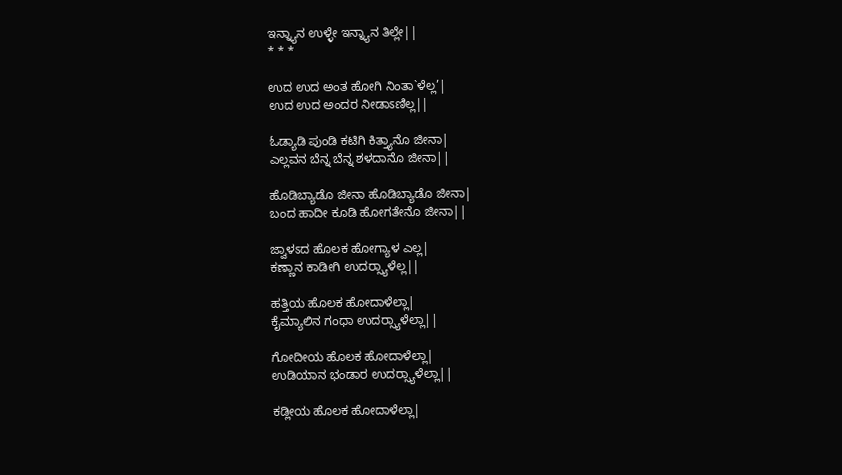ಇನ್ನ್ಯಾನ ಉಳ್ಳೇ ಇನ್ನ್ಯಾನ ತಿಲ್ಲೇ||
* * *

ಉದ ಉದ ಅಂತ ಹೋಗಿ ನಿಂತಾ`ಳೆಲ್ಲ’|
ಉದ ಉದ ಅಂದರ ನೀಡಾಽಣಿಲ್ಲ||

ಓಡ್ಯಾಡಿ ಪುಂಡಿ ಕಟಿಗಿ ಕಿತ್ತ್ಯಾನೊ ಜೀನಾ|
ಎಲ್ಲವನ ಬೆನ್ನ ಬೆನ್ನ ಶಳದಾನೊ ಜೀನಾ||

ಹೊಡಿಬ್ಯಾಡೊ ಜೀನಾ ಹೊಡಿಬ್ಯಾಡೊ ಜೀನಾ|
ಬಂದ ಹಾದೀ ಕೂಡಿ ಹೋಗತೇನೊ ಜೀನಾ||

ಜ್ವಾಳಽದ ಹೊಲಕ ಹೋಗ್ಯಾಳ ಎಲ್ಲ|
ಕಣ್ಣಾನ ಕಾಡೀಗಿ ಉದರ್‍ಸ್ಯಾಳೆಲ್ಲ||

ಹತ್ತಿಯ ಹೊಲಕ ಹೋದಾಳೆಲ್ಲಾ|
ಕೈಮ್ಯಾಲಿನ ಗಂಧಾ ಉದರ್‍ಸ್ಯಾಳೆಲ್ಲಾ||

ಗೋದೀಯ ಹೊಲಕ ಹೋದಾಳೆಲ್ಲಾ|
ಉಡಿಯಾನ ಭಂಡಾರ ಉದರ್‍ಸ್ಯಾಳೆಲ್ಲಾ||

ಕಡ್ಲೀಯ ಹೊಲಕ ಹೋದಾಳೆಲ್ಲಾ|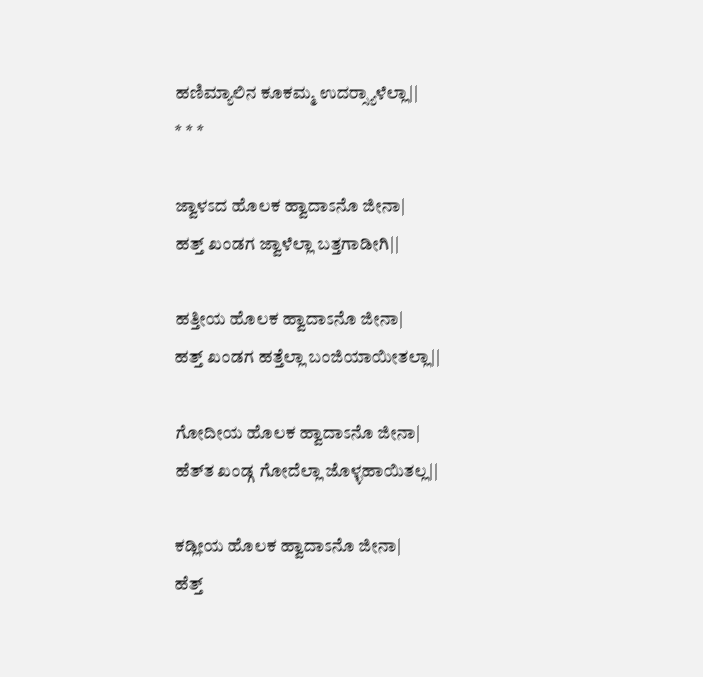ಹಣಿಮ್ಯಾಲಿನ ಕೂಕಮ್ಮ ಉದರ್‍ಸ್ಯಾಳೆಲ್ಲಾ||
* * *

ಜ್ವಾಳಽದ ಹೊಲಕ ಹ್ವಾದಾಽನೊ ಜೀನಾ|
ಹತ್ತ್‌ ಖಂಡಗ ಜ್ವಾಳೆಲ್ಲಾ ಬತ್ತಗಾಡೀಗಿ||

ಹತ್ತೀಯ ಹೊಲಕ ಹ್ವಾದಾಽನೊ ಜೀನಾ|
ಹತ್ತ್‌ ಖಂಡಗ ಹತ್ತೆಲ್ಲಾ ಬಂಜಿಯಾಯೀತಲ್ಲಾ||

ಗೋದೀಯ ಹೊಲಕ ಹ್ವಾದಾಽನೊ ಜೀನಾ|
ಹೆತ್‌ತ ಖಂಡ್ಗ ಗೋದೆಲ್ಲಾ ಜೊಳ್ಳಹಾಯಿತಲ್ಲ||

ಕಡ್ಲೀಯ ಹೊಲಕ ಹ್ವಾದಾಽನೊ ಜೀನಾ|
ಹೆತ್ತ್‌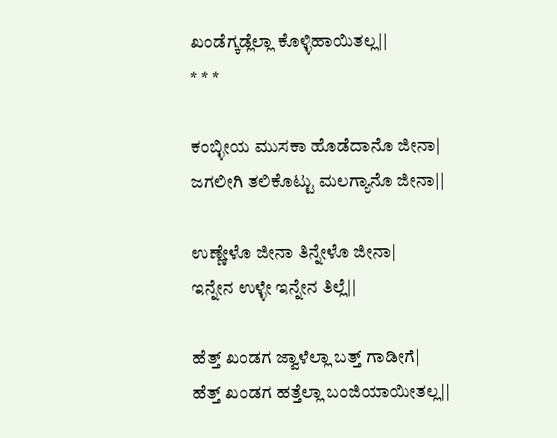ಖಂಡೆಗ್ಕಡ್ಲೆಲ್ಲಾ ಕೊಳ್ಳಿಹಾಯಿತಲ್ಲ||
* * *

ಕಂಬ್ಳೀಯ ಮುಸಕಾ ಹೊಡೆದಾನೊ ಜೀನಾ|
ಜಗಲೀಗಿ ತಲಿಕೊಟ್ಟು ಮಲಗ್ಯಾನೊ ಜೀನಾ||

ಉಣ್ಣೇಳೊ ಜೀನಾ ತಿನ್ನೇಳೊ ಜೀನಾ|
ಇನ್ನೇನ ಉಳ್ಳೇ ಇನ್ನೇನ ತಿಲ್ಲೆ||

ಹೆತ್ತ್ ಖಂಡಗ ಜ್ವಾಳೆಲ್ಲಾ ಬತ್ತ್‌ ಗಾಡೀಗೆ|
ಹೆತ್ತ್‌ ಖಂಡಗ ಹತ್ತೆಲ್ಲಾ ಬಂಜಿಯಾಯೀತಲ್ಲ||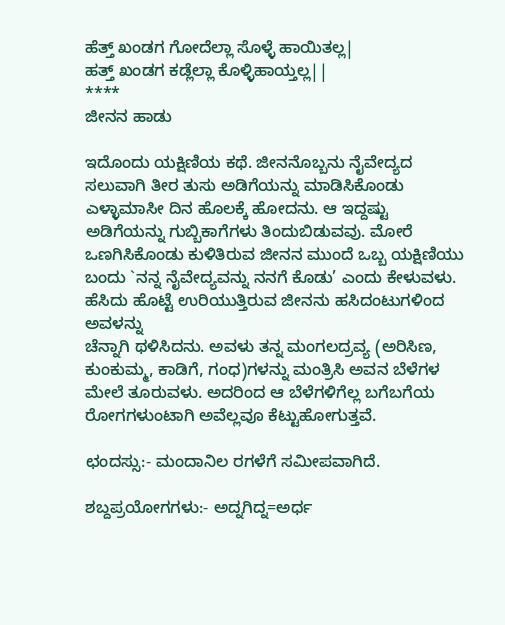ಹೆತ್ತ್‌ ಖಂಡಗ ಗೋದೆಲ್ಲಾ ಸೊಳ್ಳೆ ಹಾಯಿತಲ್ಲ|
ಹತ್ತ್‌ ಖಂಡಗ ಕಡ್ಲೆಲ್ಲಾ ಕೊಳ್ಳಿಹಾಯ್ತಲ್ಲ||
****
ಜೀನನ ಹಾಡು

ಇದೊಂದು ಯಕ್ಷಿಣಿಯ ಕಥೆ. ಜೀನನೊಬ್ಬನು ನೈವೇದ್ಯದ ಸಲುವಾಗಿ ತೀರ ತುಸು ಅಡಿಗೆಯನ್ನು ಮಾಡಿಸಿಕೊಂಡು ಎಳ್ಳಾಮಾಸೀ ದಿನ ಹೊಲಕ್ಕೆ ಹೋದನು. ಆ ಇದ್ದಷ್ಟು ಅಡಿಗೆಯನ್ನು ಗುಬ್ಬಿಕಾಗೆಗಳು ತಿಂದುಬಿಡುವವು. ಮೋರೆ ಒಣಗಿಸಿಕೊಂಡು ಕುಳಿತಿರುವ ಜೀನನ ಮುಂದೆ ಒಬ್ಬ ಯಕ್ಷಿಣಿಯು ಬಂದು `ನನ್ನ ನೈವೇದ್ಯವನ್ನು ನನಗೆ ಕೊಡು’ ಎಂದು ಕೇಳುವಳು. ಹೆಸಿದು ಹೊಟ್ಟೆ ಉರಿಯುತ್ತಿರುವ ಜೀನನು ಹಸಿದಂಟುಗಳಿಂದ ಅವಳನ್ನು
ಚೆನ್ನಾಗಿ ಥಳಿಸಿದನು. ಅವಳು ತನ್ನ ಮಂಗಲದ್ರವ್ಯ (ಅರಿಸಿಣ, ಕುಂಕುಮ್ಮ, ಕಾಡಿಗೆ, ಗಂಧ)ಗಳನ್ನು ಮಂತ್ರಿಸಿ ಅವನ ಬೆಳೆಗಳ ಮೇಲೆ ತೂರುವಳು. ಅದರಿಂದ ಆ ಬೆಳೆಗಳಿಗೆಲ್ಲ ಬಗೆಬಗೆಯ ರೋಗಗಳುಂಟಾಗಿ ಅವೆಲ್ಲವೂ ಕೆಟ್ಟುಹೋಗುತ್ತವೆ.

ಛಂದಸ್ಸು:- ಮಂದಾನಿಲ ರಗಳೆಗೆ ಸಮೀಪವಾಗಿದೆ.

ಶಬ್ದಪ್ರಯೋಗಗಳು:- ಅದ್ನಗಿದ್ನ=ಅರ್ಧ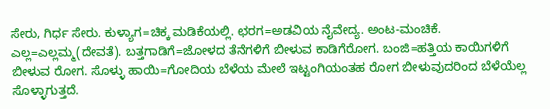ಸೇರು, ಗಿರ್ಧ ಸೇರು. ಕುಳ್ಯಾಗ=ಚಿಕ್ಕ ಮಡಿಕೆಯಲ್ಲಿ. ಛರಗ=ಅಡವಿಯ ನೈವೇದ್ಯ. ಅಂಟ-ಮಂಚಿಕೆ. ಎಲ್ಲ=ಎಲ್ಲಮ್ಮ(ದೇವತೆ). ಬತ್ತಗಾಡಿಗೆ=ಜೋಳದ ತೆನೆಗಳಿಗೆ ಬೀಳುವ ಕಾಡಿಗೆರೋಗ. ಬಂಜಿ=ಹತ್ತಿಯ ಕಾಯಿಗಳಿಗೆ ಬೀಳುವ ರೋಗ. ಸೊಳ್ಳು ಹಾಯಿ=ಗೋದಿಯ ಬೆಳೆಯ ಮೇಲೆ ಇಟ್ಟಂಗಿಯಂತಹ ರೋಗ ಬೀಳುವುದರಿಂದ ಬೆಳೆಯೆಲ್ಲ ಸೊಳ್ಳಾಗುತ್ತದೆ.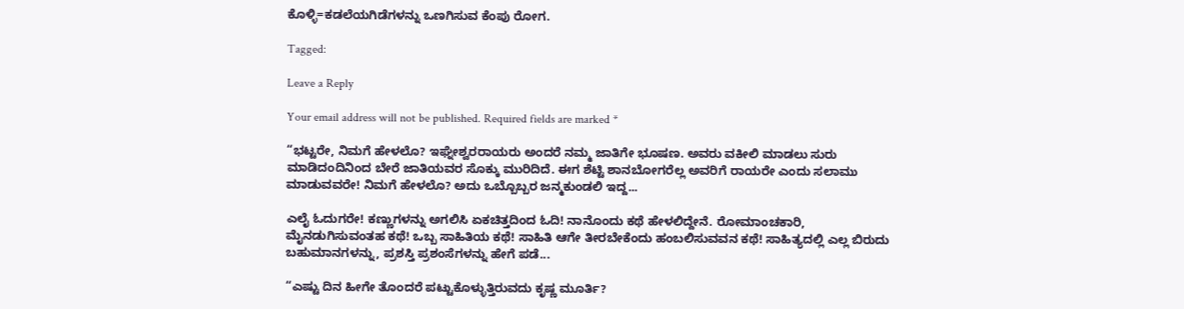ಕೊಳ್ಳಿ=ಕಡಲೆಯಗಿಡೆಗಳನ್ನು ಒಣಗಿಸುವ ಕೆಂಪು ರೋಗ.

Tagged:

Leave a Reply

Your email address will not be published. Required fields are marked *

“ಭಟ್ಟರೇ, ನಿಮಗೆ ಹೇಳಲೊ? ಇಘ್ನೇಶ್ವರರಾಯರು ಅಂದರೆ ನಮ್ಮ ಜಾತಿಗೇ ಭೂಷಣ. ಅವರು ವಕೀಲಿ ಮಾಡಲು ಸುರು ಮಾಡಿದಂದಿನಿಂದ ಬೇರೆ ಜಾತಿಯವರ ಸೊಕ್ಕು ಮುರಿದಿದೆ. ಈಗ ಶೆಟ್ಟಿ ಶಾನಬೋಗರೆಲ್ಲ ಅವರಿಗೆ ರಾಯರೇ ಎಂದು ಸಲಾಮು ಮಾಡುವವರೇ! ನಿಮಗೆ ಹೇಳಲೊ? ಅದು ಒಬ್ಬೊಬ್ಬರ ಜನ್ಮಕುಂಡಲಿ ಇದ್ದ...

ಎಲೈ ಓದುಗರೇ! ಕಣ್ಣುಗಳನ್ನು ಅಗಲಿಸಿ ಏಕಚಿತ್ತದಿಂದ ಓದಿ! ನಾನೊಂದು ಕಥೆ ಹೇಳಲಿದ್ದೇನೆ. ರೋಮಾಂಚಕಾರಿ, ಮೈನಡುಗಿಸುವಂತಹ ಕಥೆ! ಒಬ್ಬ ಸಾಹಿತಿಯ ಕಥೆ! ಸಾಹಿತಿ ಆಗೇ ತೀರಬೇಕೆಂದು ಹಂಬಲಿಸುವವನ ಕಥೆ! ಸಾಹಿತ್ಯದಲ್ಲಿ ಎಲ್ಲ ಬಿರುದು ಬಹುಮಾನಗಳನ್ನು, ಪ್ರಶಸ್ತಿ ಪ್ರಶಂಸೆಗಳನ್ನು ಹೇಗೆ ಪಡೆ...

“ಎಷ್ಟು ದಿನ ಹೀಗೇ ತೊಂದರೆ ಪಟ್ಟುಕೊಳ್ಳುತ್ತಿರುವದು ಕೃಷ್ಣ ಮೂರ್ತಿ?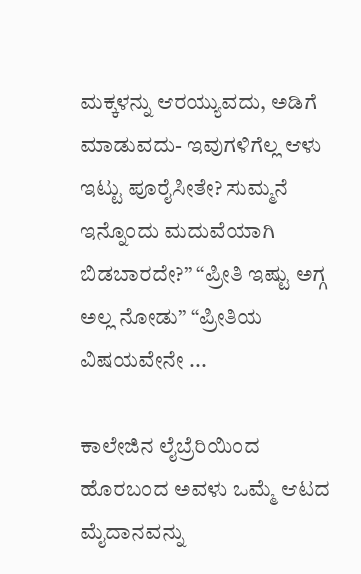ಮಕ್ಕಳನ್ನು ಆರಯ್ಯುವದು, ಅಡಿಗೆ ಮಾಡುವದು- ಇವುಗಳಿಗೆಲ್ಲ ಆಳು ಇಟ್ಟು ಪೂರೈಸೀತೇ? ಸುಮ್ಮನೆ ಇನ್ನೊಂದು ಮದುವೆಯಾಗಿ ಬಿಡಬಾರದೇ?” “ಪ್ರೀತಿ ಇಷ್ಟು ಅಗ್ಗ ಅಲ್ಲ ನೋಡು” “ಪ್ರೀತಿಯ ವಿಷಯವೇನೇ ...

ಕಾಲೇಜಿನ ಲೈಬ್ರೆರಿಯಿಂದ ಹೊರಬಂದ ಅವಳು ಒಮ್ಮೆ ಆಟದ ಮೈದಾನವನ್ನು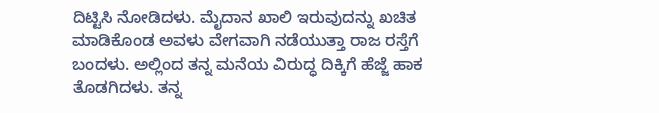ದಿಟ್ಟಿಸಿ ನೋಡಿದಳು. ಮೈದಾನ ಖಾಲಿ ಇರುವುದನ್ನು ಖಚಿತ ಮಾಡಿಕೊಂಡ ಅವಳು ವೇಗವಾಗಿ ನಡೆಯುತ್ತಾ ರಾಜ ರಸ್ತೆಗೆ ಬಂದಳು. ಅಲ್ಲಿಂದ ತನ್ನ ಮನೆಯ ವಿರುದ್ಧ ದಿಕ್ಕಿಗೆ ಹೆಜ್ಜೆ ಹಾಕ ತೊಡಗಿದಳು. ತನ್ನ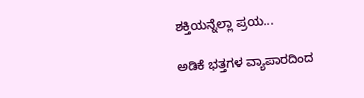ಶಕ್ತಿಯನ್ನೆಲ್ಲಾ ಪ್ರಯ...

ಅಡಿಕೆ ಭತ್ತಗಳ ವ್ಯಾಪಾರದಿಂದ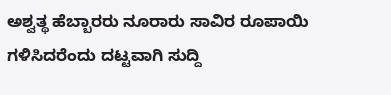ಅಶ್ವತ್ಥ ಹೆಬ್ಬಾರರು ನೂರಾರು ಸಾವಿರ ರೂಪಾಯಿ ಗಳಿಸಿದರೆಂದು ದಟ್ಟವಾಗಿ ಸುದ್ದಿ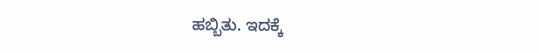ಹಬ್ಬಿತು. ಇದಕ್ಕೆ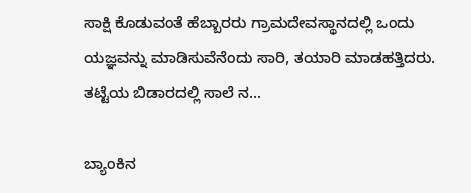ಸಾಕ್ಷಿ ಕೊಡುವಂತೆ ಹೆಬ್ಬಾರರು ಗ್ರಾಮದೇವಸ್ಥಾನದಲ್ಲಿ ಒಂದು ಯಜ್ಞವನ್ನು ಮಾಡಿಸುವೆನೆಂದು ಸಾರಿ, ತಯಾರಿ ಮಾಡಹತ್ತಿದರು. ತಟ್ಟೆಯ ಬಿಡಾರದಲ್ಲಿ ಸಾಲೆ ನ...

ಬ್ಯಾಂಕಿನ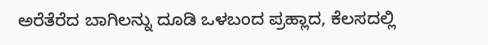ಅರೆತೆರೆದ ಬಾಗಿಲನ್ನು ದೂಡಿ ಒಳಬಂದ ಪ್ರಹ್ಲಾದ, ಕೆಲಸದಲ್ಲಿ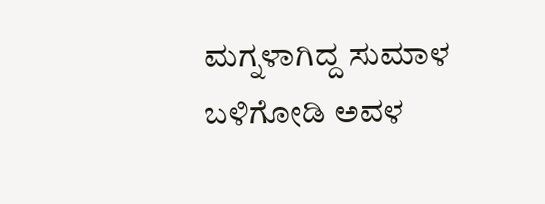ಮಗ್ನಳಾಗಿದ್ದ ಸುಮಾಳ ಬಳಿಗೋಡಿ ಅವಳ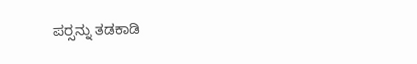ಪರ್‍ಸನ್ನು ತಡಕಾಡಿ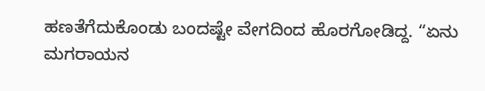ಹಣತೆಗೆದುಕೊಂಡು ಬಂದಷ್ಟೇ ವೇಗದಿಂದ ಹೊರಗೋಡಿದ್ದ. “ಏನು ಮಗರಾಯನ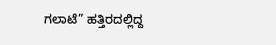ಗಲಾಟೆ” ಹತ್ತಿರದಲ್ಲಿದ್ದ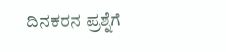ದಿನಕರನ ಪ್ರಶ್ನೆಗೆ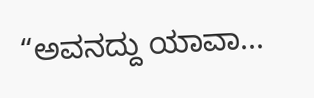“ಅವನದ್ದು ಯಾವಾ...